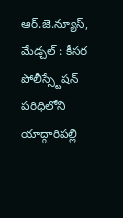ఆర్.జె.న్యూస్, మేడ్చల్ : కీసర పోలీస్స్టేషన్ పరిధిలోని యాద్గారిపల్లి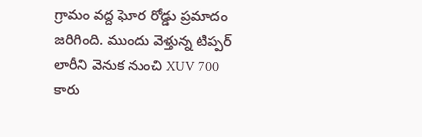గ్రామం వద్ద ఘోర రోడ్డు ప్రమాదం జరిగింది. ముందు వెళ్తున్న టిప్పర్ లారీని వెనుక నుంచి XUV 700 కారు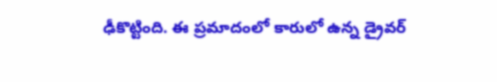ఢీకొట్టింది. ఈ ప్రమాదంలో కారులో ఉన్న డ్రైవర్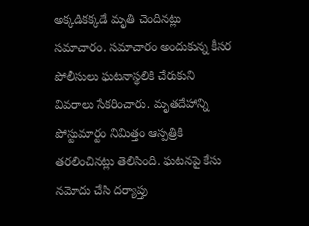అక్కడికక్కడే మృతి చెందినట్లు సమాచారం. సమాచారం అందుకున్న కీసర పోలీసులు ఘటనాస్థలికి చేరుకుని వివరాలు సేకరించారు. మృతదేహాన్ని పోస్టుమార్టం నిమిత్తం ఆస్పత్రికి తరలించినట్లు తెలిసింది. ఘటనపై కేసు నమోదు చేసి దర్యాప్తు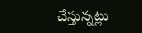చేస్తున్నట్లు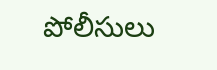పోలీసులు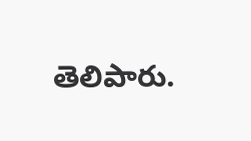తెలిపారు.